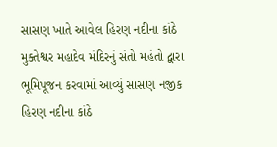સાસણ ખાતે આવેલ હિરણ નદીના કાંઠે મુક્તેશ્વર મહાદેવ મંદિરનું સંતો મહંતો દ્વારા ભૂમિપૂજન કરવામાં આવ્યું સાસણ નજીક હિરણ નદીના કાંઠે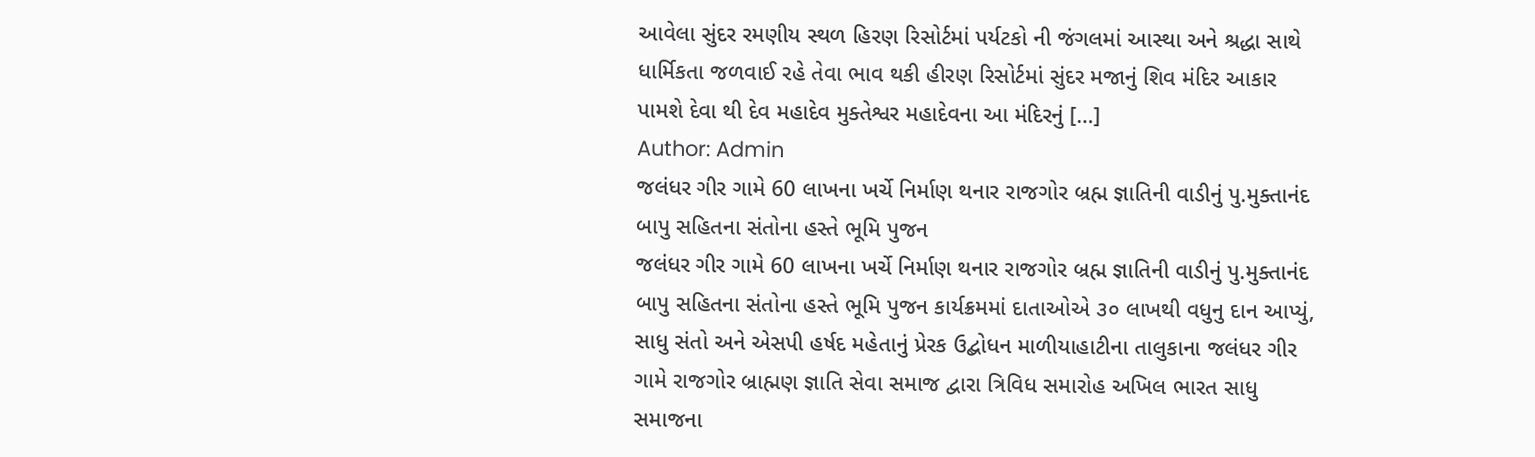આવેલા સુંદર રમણીય સ્થળ હિરણ રિસોર્ટમાં પર્યટકો ની જંગલમાં આસ્થા અને શ્રદ્ધા સાથે ધાર્મિકતા જળવાઈ રહે તેવા ભાવ થકી હીરણ રિસોર્ટમાં સુંદર મજાનું શિવ મંદિર આકાર પામશે દેવા થી દેવ મહાદેવ મુક્તેશ્વર મહાદેવના આ મંદિરનું […]
Author: Admin
જલંધર ગીર ગામે 60 લાખના ખર્ચે નિર્માણ થનાર રાજગોર બ્રહ્મ જ્ઞાતિની વાડીનું પુ.મુક્તાનંદ બાપુ સહિતના સંતોના હસ્તે ભૂમિ પુજન
જલંધર ગીર ગામે 60 લાખના ખર્ચે નિર્માણ થનાર રાજગોર બ્રહ્મ જ્ઞાતિની વાડીનું પુ.મુક્તાનંદ બાપુ સહિતના સંતોના હસ્તે ભૂમિ પુજન કાર્યક્રમમાં દાતાઓએ ૩૦ લાખથી વધુનુ દાન આપ્યું, સાધુ સંતો અને એસપી હર્ષદ મહેતાનું પ્રેરક ઉદ્બોધન માળીયાહાટીના તાલુકાના જલંધર ગીર ગામે રાજગોર બ્રાહ્મણ જ્ઞાતિ સેવા સમાજ દ્વારા ત્રિવિધ સમારોહ અખિલ ભારત સાધુ સમાજના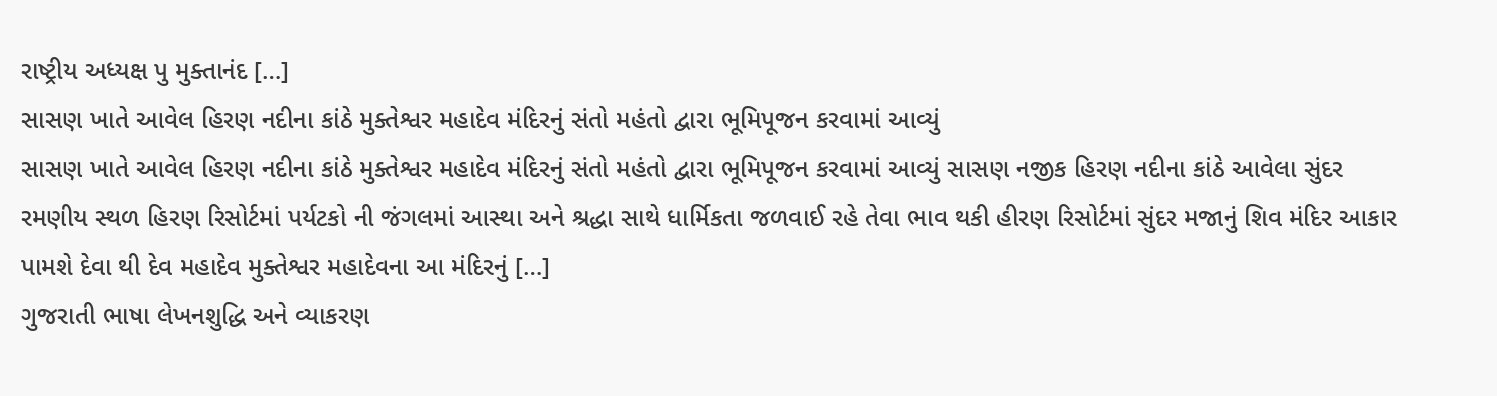રાષ્ટ્રીય અધ્યક્ષ પુ મુક્તાનંદ […]
સાસણ ખાતે આવેલ હિરણ નદીના કાંઠે મુક્તેશ્વર મહાદેવ મંદિરનું સંતો મહંતો દ્વારા ભૂમિપૂજન કરવામાં આવ્યું
સાસણ ખાતે આવેલ હિરણ નદીના કાંઠે મુક્તેશ્વર મહાદેવ મંદિરનું સંતો મહંતો દ્વારા ભૂમિપૂજન કરવામાં આવ્યું સાસણ નજીક હિરણ નદીના કાંઠે આવેલા સુંદર રમણીય સ્થળ હિરણ રિસોર્ટમાં પર્યટકો ની જંગલમાં આસ્થા અને શ્રદ્ધા સાથે ધાર્મિકતા જળવાઈ રહે તેવા ભાવ થકી હીરણ રિસોર્ટમાં સુંદર મજાનું શિવ મંદિર આકાર પામશે દેવા થી દેવ મહાદેવ મુક્તેશ્વર મહાદેવના આ મંદિરનું […]
ગુજરાતી ભાષા લેખનશુદ્ધિ અને વ્યાકરણ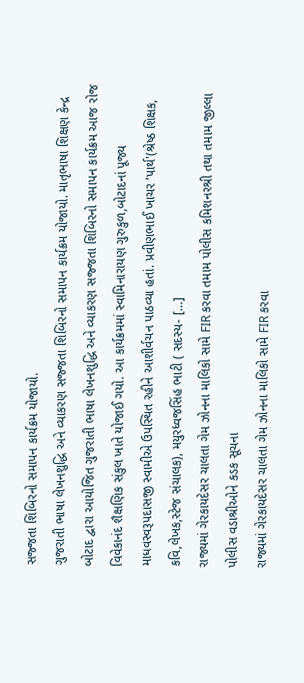સજ્જતા શિબિરનો સમાપન કાર્યક્રમ યોજાયો.
ગુજરાતી ભાષા લેખનશુદ્ધિ અને વ્યાકરણ સજ્જતા શિબિરનો સમાપન કાર્યક્રમ યોજાયો. માતૃભાષા શિક્ષણ કેન્દ્ર બોટાદ દ્વારા આયોજિત ગુજરાતી ભાષા લેખનશુદ્ધિ અને વ્યાકરણ સજ્જતા શિબિરનો સમાપન કાર્યક્રમ આજ રોજ વિવેકાનંદ શૈક્ષણિક સંકુલ ખાતે યોજાઈ ગયો. આ કાર્યક્રમમાં સ્વામિનારાયણ ગુરુકુળ,બોટાદનાં પૂજ્ય માધવસ્વરૂપદાસજી સ્વામીએ ઉપસ્થિત રહીને આશીર્વચન પાઠવ્યા હતાં. પ્રવીણભાઈ ખાચર ‘પાર્થ'(શ્રેષ્ઠ શિક્ષક, કવિ,લેખક,સ્ટેજ સંચાલક), મયુરધ્વજસિંહ ભાટી ( સદસ્ય- […]
રાજ્યમાં ગેરકાયદેસર ચાલતા ગેમ ઝોનના માલિકો સામે FIR કરવા તમામ પોલીસ કમિશનરશ્રી તથા તમામ જીલ્લા પોલીસ વડાશ્રીઓને કડક સૂચના
રાજ્યમાં ગેરકાયદેસર ચાલતા ગેમ ઝોનના માલિકો સામે FIR કરવા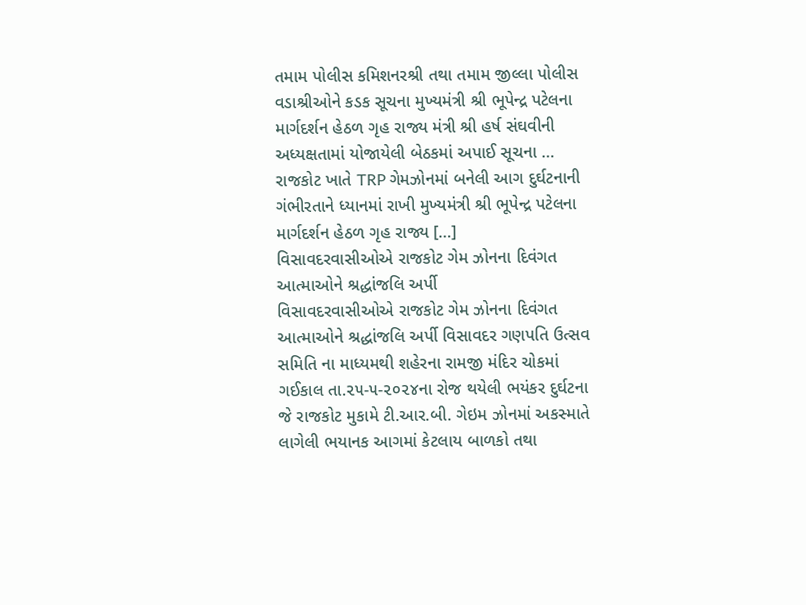તમામ પોલીસ કમિશનરશ્રી તથા તમામ જીલ્લા પોલીસ વડાશ્રીઓને કડક સૂચના મુખ્યમંત્રી શ્રી ભૂપેન્દ્ર પટેલના માર્ગદર્શન હેઠળ ગૃહ રાજ્ય મંત્રી શ્રી હર્ષ સંઘવીની અધ્યક્ષતામાં યોજાયેલી બેઠકમાં અપાઈ સૂચના … રાજકોટ ખાતે TRP ગેમઝોનમાં બનેલી આગ દુર્ઘટનાની ગંભીરતાને ધ્યાનમાં રાખી મુખ્યમંત્રી શ્રી ભૂપેન્દ્ર પટેલના માર્ગદર્શન હેઠળ ગૃહ રાજ્ય […]
વિસાવદરવાસીઓએ રાજકોટ ગેમ ઝોનના દિવંગત આત્માઓને શ્રદ્ધાંજલિ અર્પી
વિસાવદરવાસીઓએ રાજકોટ ગેમ ઝોનના દિવંગત આત્માઓને શ્રદ્ધાંજલિ અર્પી વિસાવદર ગણપતિ ઉત્સવ સમિતિ ના માધ્યમથી શહેરના રામજી મંદિર ચોકમાં ગઈકાલ તા.૨૫-૫-૨૦૨૪ના રોજ થયેલી ભયંકર દુર્ઘટના જે રાજકોટ મુકામે ટી.આર.બી. ગેઇમ ઝોનમાં અકસ્માતે લાગેલી ભયાનક આગમાં કેટલાય બાળકો તથા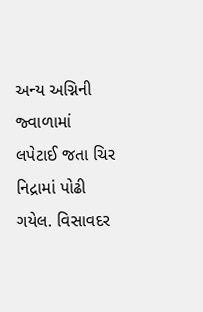અન્ય અગ્નિની જ્વાળામાં લપેટાઈ જતા ચિર નિદ્રામાં પોઢી ગયેલ. વિસાવદર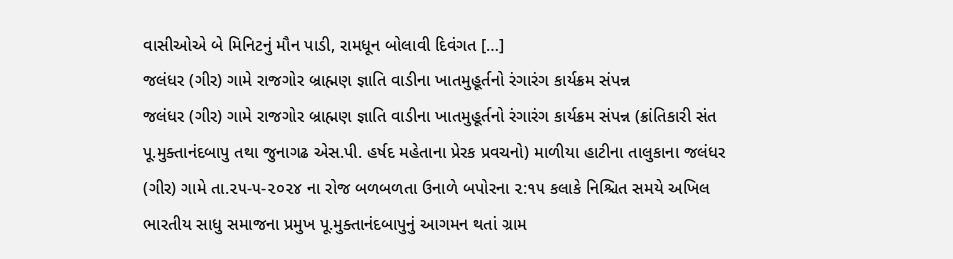વાસીઓએ બે મિનિટનું મૌન પાડી, રામધૂન બોલાવી દિવંગત […]
જલંધર (ગીર) ગામે રાજગોર બ્રાહ્મણ જ્ઞાતિ વાડીના ખાતમુહૂર્તનો રંગારંગ કાર્યક્રમ સંપન્ન
જલંધર (ગીર) ગામે રાજગોર બ્રાહ્મણ જ્ઞાતિ વાડીના ખાતમુહૂર્તનો રંગારંગ કાર્યક્રમ સંપન્ન (ક્રાંતિકારી સંત પૂ.મુક્તાનંદબાપુ તથા જુનાગઢ એસ.પી. હર્ષદ મહેતાના પ્રેરક પ્રવચનો) માળીયા હાટીના તાલુકાના જલંધર (ગીર) ગામે તા.૨૫-૫-૨૦૨૪ ના રોજ બળબળતા ઉનાળે બપોરના ૨:૧૫ કલાકે નિશ્ચિત સમયે અખિલ ભારતીય સાધુ સમાજના પ્રમુખ પૂ.મુક્તાનંદબાપુનું આગમન થતાં ગ્રામ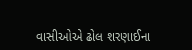વાસીઓએ ઢોલ શરણાઈના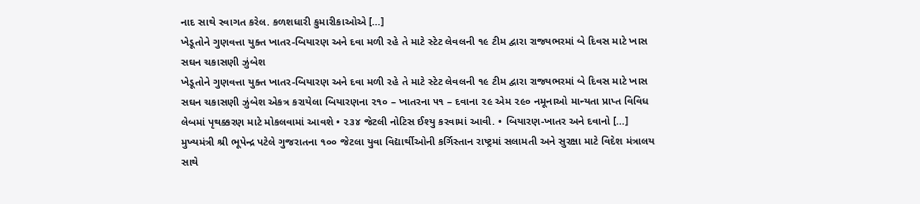નાદ સાથે સ્વાગત કરેલ. કળશધારી કુમારીકાઓએ […]
ખેડૂતોને ગુણવત્તા યુક્ત ખાતર-બિયારણ અને દવા મળી રહે તે માટે સ્ટેટ લેવલની ૧૯ ટીમ દ્વારા રાજ્યભરમાં બે દિવસ માટે ખાસ સઘન ચકાસણી ઝુંબેશ
ખેડૂતોને ગુણવત્તા યુક્ત ખાતર-બિયારણ અને દવા મળી રહે તે માટે સ્ટેટ લેવલની ૧૯ ટીમ દ્વારા રાજ્યભરમાં બે દિવસ માટે ખાસ સઘન ચકાસણી ઝુંબેશ એકત્ર કરાયેલા બિયારણના ૨૧૦ – ખાતરના ૫૧ – દવાના ૨૯ એમ ૨૯૦ નમૂનાઓ માન્યતા પ્રાપ્ત વિવિધ લેબમાં પૃથક્કરણ માટે મોકલવામાં આવશે • ૨૩૪ જેટલી નોટિસ ઈશ્યુ કરવામાં આવી. • બિયારણ-ખાતર અને દવાનો […]
મુખ્યમંત્રી શ્રી ભૂપેન્દ્ર પટેલે ગુજરાતના ૧૦૦ જેટલા યુવા વિદ્યાર્થીઓની કર્ગિસ્તાન રાષ્ટ્રમાં સલામતી અને સુરક્ષા માટે વિદેશ મંત્રાલય સાથે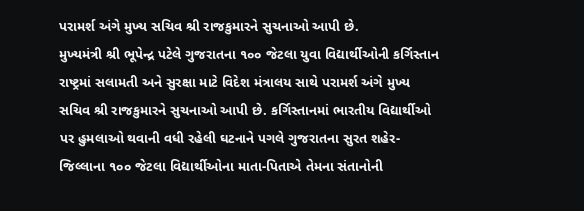પરામર્શ અંગે મુખ્ય સચિવ શ્રી રાજકુમારને સુચનાઓ આપી છે.
મુખ્યમંત્રી શ્રી ભૂપેન્દ્ર પટેલે ગુજરાતના ૧૦૦ જેટલા યુવા વિદ્યાર્થીઓની કર્ગિસ્તાન રાષ્ટ્રમાં સલામતી અને સુરક્ષા માટે વિદેશ મંત્રાલય સાથે પરામર્શ અંગે મુખ્ય સચિવ શ્રી રાજકુમારને સુચનાઓ આપી છે. કર્ગિસ્તાનમાં ભારતીય વિદ્યાર્થીઓ પર હુમલાઓ થવાની વધી રહેલી ઘટનાને પગલે ગુજરાતના સુરત શહેર-જિલ્લાના ૧૦૦ જેટલા વિદ્યાર્થીઓના માતા-પિતાએ તેમના સંતાનોની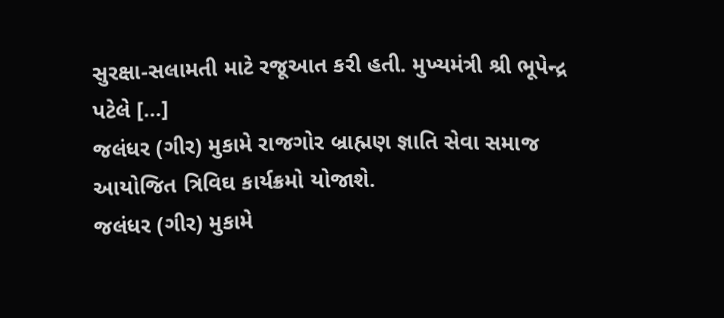સુરક્ષા-સલામતી માટે રજૂઆત કરી હતી. મુખ્યમંત્રી શ્રી ભૂપેન્દ્ર પટેલે […]
જલંધર (ગીર) મુકામે રાજગોર બ્રાહ્મણ જ્ઞાતિ સેવા સમાજ આયોજિત ત્રિવિઘ કાર્યક્રમો યોજાશે.
જલંધર (ગીર) મુકામે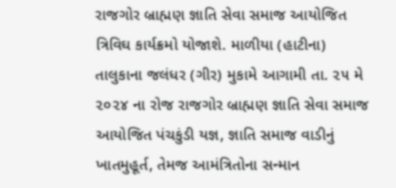રાજગોર બ્રાહ્મણ જ્ઞાતિ સેવા સમાજ આયોજિત ત્રિવિઘ કાર્યક્રમો યોજાશે. માળીયા (હાટીના) તાલુકાના જલંધર (ગીર) મુકામે આગામી તા. ૨૫ મે ૨૦૨૪ ના રોજ રાજગોર બ્રાહ્મણ જ્ઞાતિ સેવા સમાજ આયોજિત પંચકુંડી યજ્ઞ, જ્ઞાતિ સમાજ વાડીનું ખાતમુહૂર્ત, તેમજ આમંત્રિતોના સન્માન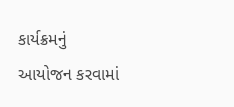કાર્યક્રમનું આયોજન કરવામાં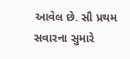આવેલ છે. સૌ પ્રથમ સવારના સુમારે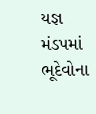યજ્ઞ મંડપમાં ભૂદેવોના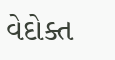વેદોક્ત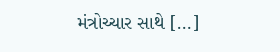મંત્રોચ્ચાર સાથે […]